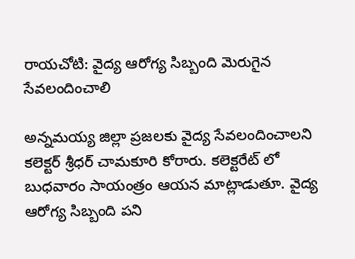రాయచోటి: వైద్య ఆరోగ్య సిబ్బంది మెరుగైన సేవలందించాలి

అన్నమయ్య జిల్లా ప్రజలకు వైద్య సేవలందించాలని కలెక్టర్ శ్రీధర్ చామకూరి కోరారు. కలెక్టరేట్ లో బుధవారం సాయంత్రం ఆయన మాట్లాడుతూ. వైద్య ఆరోగ్య సిబ్బంది పని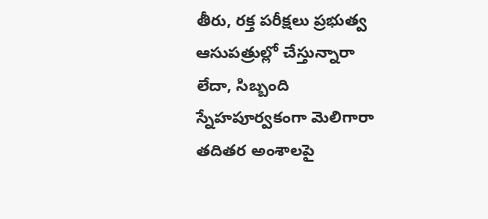తీరు, రక్త పరీక్షలు ప్రభుత్వ ఆసుపత్రుల్లో చేస్తున్నారా లేదా, సిబ్బంది స్నేహపూర్వకంగా మెలిగారా తదితర అంశాలపై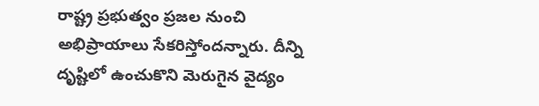రాష్ట్ర ప్రభుత్వం ప్రజల నుంచి అభిప్రాయాలు సేకరిస్తోందన్నారు. దీన్ని దృష్టిలో ఉంచుకొని మెరుగైన వైద్యం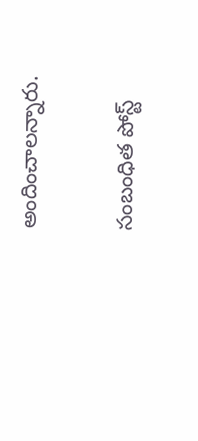అందించాలన్నారు.

సంబంధిత పోస్ట్